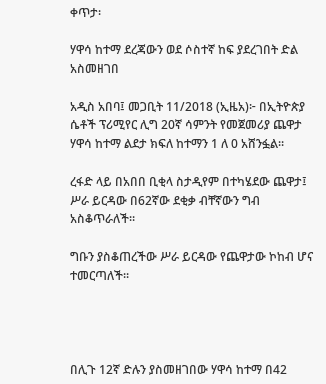ቀጥታ፡

ሃዋሳ ከተማ ደረጃውን ወደ ሶስተኛ ከፍ ያደረገበት ድል አስመዘገበ

አዲስ አበባ፤ መጋቢት 11/2018 (ኢዜአ)፦ በኢትዮጵያ ሴቶች ፕሪሚየር ሊግ 20ኛ ሳምንት የመጀመሪያ ጨዋታ ሃዋሳ ከተማ ልደታ ክፍለ ከተማን 1 ለ 0 አሸንፏል።

ረፋድ ላይ በአበበ ቢቂላ ስታዲየም በተካሄደው ጨዋታ፤ ሥራ ይርዳው በ62ኛው ደቂቃ ብቸኛውን ግብ አስቆጥራለች።

ግቡን ያስቆጠረችው ሥራ ይርዳው የጨዋታው ኮከብ ሆና ተመርጣለች።




በሊጉ 12ኛ ድሉን ያስመዘገበው ሃዋሳ ከተማ በ42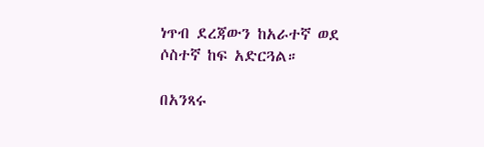ነጥብ ደረጃውን ከአራተኛ ወደ ሶስተኛ ከፍ አድርጓል።

በአንጻሩ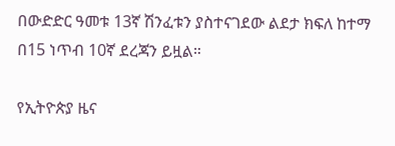በውድድር ዓመቱ 13ኛ ሽንፈቱን ያስተናገደው ልደታ ክፍለ ከተማ በ15 ነጥብ 10ኛ ደረጃን ይዟል።

የኢትዮጵያ ዜና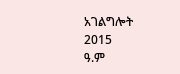አገልግሎት
2015
ዓ.ም